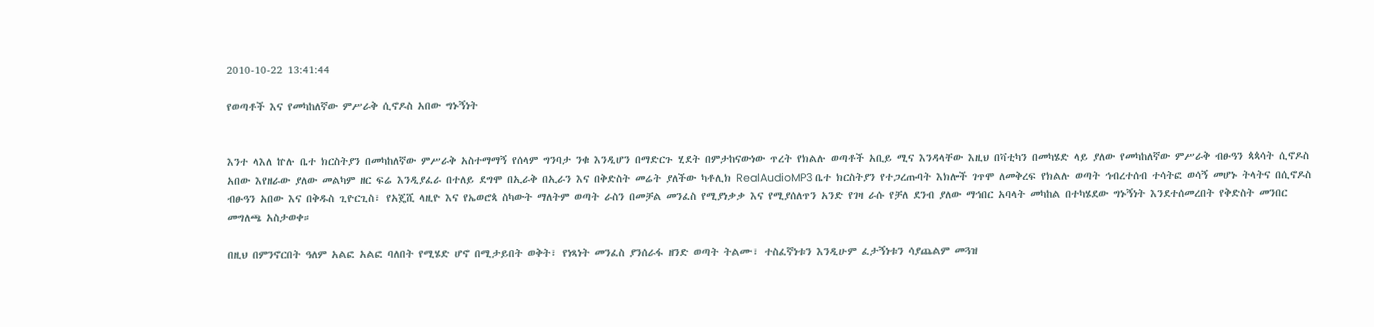2010-10-22 13:41:44

የወጣቶች እና የመካከለኛው ምሥራቅ ሲኖዶስ አበው ግኑኝነት


እንተ ላእለ ኵሉ ቤተ ክርስትያን በመካከለኛው ምሥራቅ አስተማማኝ የሰላም ግንባታ ንቁ እንዲሆን በማድርጉ ሂደት በምታከናውነው ጥረት የክልሉ ወጣቶች አቢይ ሚና እንዳላቸው እዚህ በቫቲካን በመካሄድ ላይ ያለው የመካከለኛው ምሥራቅ ብፁዓን ጳጳሳት ሲኖዶስ አበው እየዘራው ያለው መልካም ዘር ፍሬ እንዲያፈራ በተለይ ደግሞ በኢራቅ በኢራን እና በቅድስት መሬት ያለችው ካቶሊክ RealAudioMP3 ቤተ ክርስትያን የተጋረጡባት እክሎች ገጥሞ ለመቅረፍ የክልሉ ወጣት ኅብረተሰብ ተሳትፎ ወሳኝ መሆኑ ትላትና በሲኖዶስ ብፁዓን አበው እና በቅዱስ ጊዮርጊስ፣ የአጄሺ ላዚዮ እና የኤወሮጳ ስካውት ማለትም ወጣት ራስን በመቻል መንፈስ የሚያነቃቃ እና የሚያሰለጥን አንድ የገዛ ራሱ የቻለ ደንብ ያለው ማኅበር አባላት መካከል በተካሄደው ግኑኝነት እንደተሰመረበት የቅድስት መንበር መግለጫ አስታወቀ።

በዚህ በምንኖርበት ዓለም አልፎ አልፎ ባለበት የሚሄድ ሆኖ በሚታይበት ወቅት፣ የነጻነት መንፈስ ያንሰራፋ ዘንድ ወጣት ትልሙ፣ ተስፈኛነቱን እንዲሁም ፈታኝነቱን ሳያጨልም መጓዝ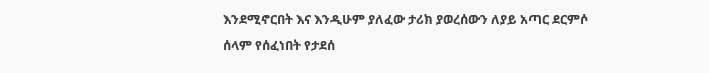እንደሚኖርበት እና እንዲሁም ያለፈው ታሪክ ያወረሰውን ለያይ አጣር ደርምሶ ሰላም የሰፈነበት የታደሰ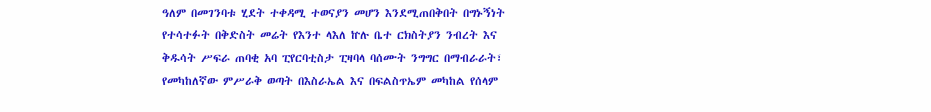ዓለም በመገንባቱ ሂደት ተቀዳሚ ተወናያን መሆን እንደሚጠበቅበት በግኑኝነት የተሳተፉት በቅድስት መሬት የእንተ ላእለ ኵሉ ቤተ ርክስትያን ንብረት እና ቅዱሳት ሥፍራ ጠባቂ አባ ፒየርባቲስታ ፒዛባላ ባሰሙት ንግግር በማብራራት፣ የመካከለኛው ምሥራቅ ወጣት በእስራኤል እና በፍልስጥኤም መካከል የሰላም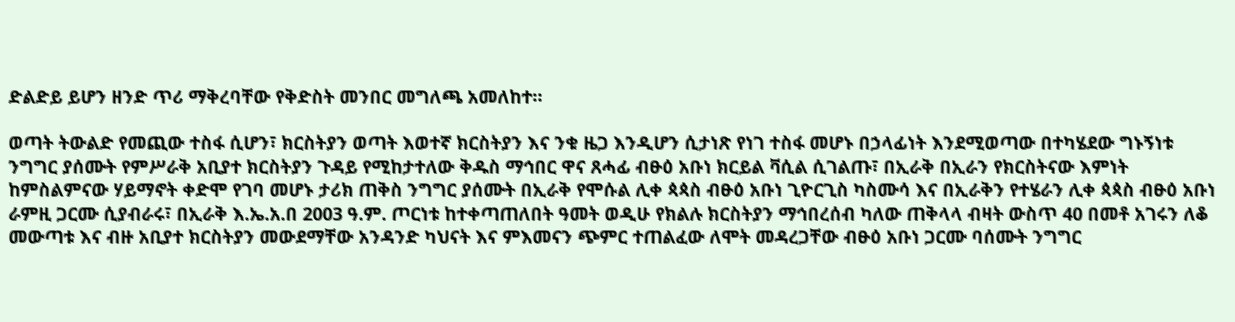ድልድይ ይሆን ዘንድ ጥሪ ማቅረባቸው የቅድስት መንበር መግለጫ አመለከተ።

ወጣት ትውልድ የመጪው ተስፋ ሲሆን፣ ክርስትያን ወጣት እወተኛ ክርስትያን እና ንቁ ዜጋ እንዲሆን ሲታነጽ የነገ ተስፋ መሆኑ በኃላፊነት እንደሚወጣው በተካሄደው ግኑኝነቱ ንግግር ያሰሙት የምሥራቅ አቢያተ ክርስትያን ጉዳይ የሚከታተለው ቅዱስ ማኅበር ዋና ጸሓፊ ብፁዕ አቡነ ክርይል ቫሲል ሲገልጡ፣ በኢራቅ በኢራን የክርስትናው እምነት ከምስልምናው ሃይማኖት ቀድሞ የገባ መሆኑ ታሪክ ጠቅስ ንግግር ያሰሙት በኢራቅ የሞሱል ሊቀ ጳጳስ ብፁዕ አቡነ ጊዮርጊስ ካስሙሳ እና በኢራቅን የተሄራን ሊቀ ጳጳስ ብፁዕ አቡነ ራምዚ ጋርሙ ሲያብራሩ፣ በኢራቅ እ.ኤ.አ.በ 2003 ዓ.ም. ጦርነቱ ከተቀጣጠለበት ዓመት ወዲሁ የክልሉ ክርስትያን ማኅበረሰብ ካለው ጠቅላላ ብዛት ውስጥ 40 በመቶ አገሩን ለቆ መውጣቱ እና ብዙ አቢያተ ክርስትያን መውደማቸው አንዳንድ ካህናት እና ምእመናን ጭምር ተጠልፈው ለሞት መዳረጋቸው ብፁዕ አቡነ ጋርሙ ባሰሙት ንግግር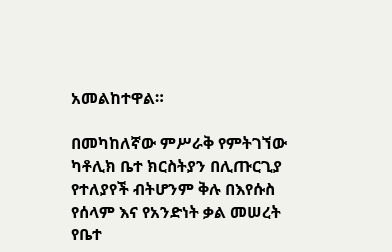አመልከተዋል።

በመካከለኛው ምሥራቅ የምትገኘው ካቶሊክ ቤተ ክርስትያን በሊጡርጊያ የተለያየች ብትሆንም ቅሉ በእየሱስ የሰላም እና የአንድነት ቃል መሠረት የቤተ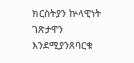ክርስትያን ኵላዊነት ገጽታዋን እንደሚያንጸባርቁ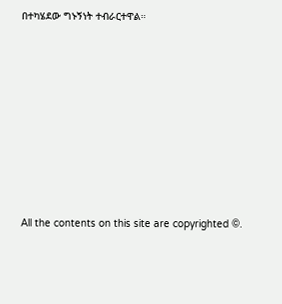በተካሄደው ግኑኝነት ተብራርተዋል።








All the contents on this site are copyrighted ©.